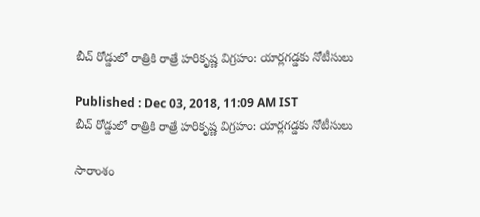బీచ్ రోడ్డులో రాత్రికి రాత్రే హరికృష్ణ విగ్రహం: యార్లగడ్డకు నోటీసులు

Published : Dec 03, 2018, 11:09 AM IST
బీచ్ రోడ్డులో రాత్రికి రాత్రే హరికృష్ణ విగ్రహం: యార్లగడ్డకు నోటీసులు

సారాంశం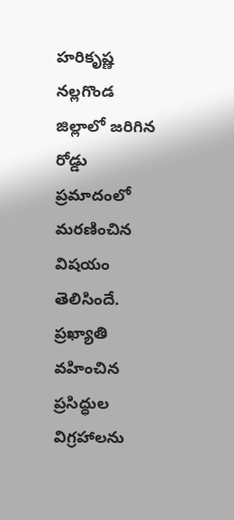హరికృష్ణ నల్లగొండ జిల్లాలో జరిగిన రోడ్డు ప్రమాదంలో మరణించిన విషయం తెలిసిందే. ప్రఖ్యాతి వహించిన ప్రసిద్ధుల విగ్రహాలను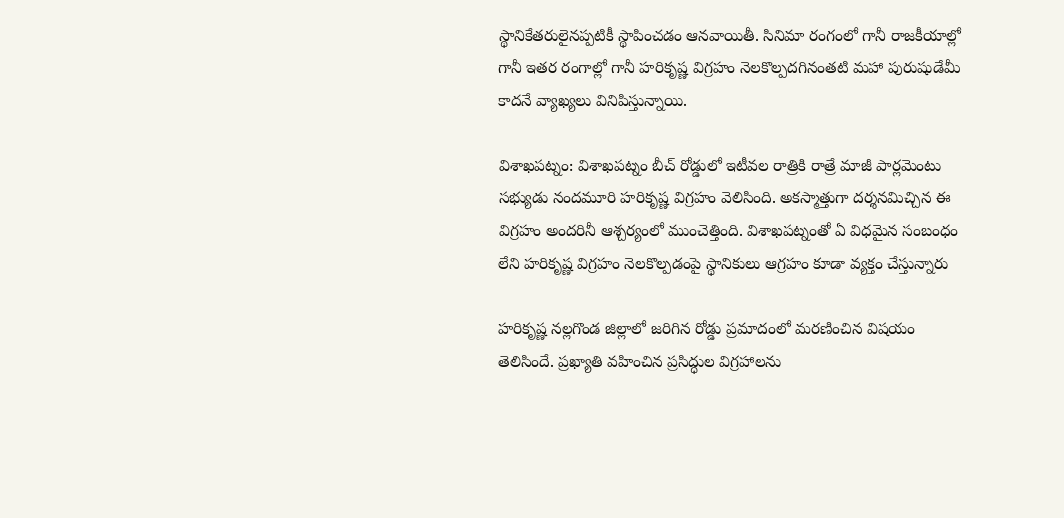స్థానికేతరులైనప్పటికీ స్థాపించడం ఆనవాయితీ. సినిమా రంగంలో గానీ రాజకీయాల్లో గానీ ఇతర రంగాల్లో గానీ హరికృష్ణ విగ్రహం నెలకొల్పదగినంతటి మహా పురుషుడేమీ కాదనే వ్యాఖ్యలు వినిపిస్తున్నాయి.

విశాఖపట్నం: విశాఖపట్నం బీచ్ రోడ్డులో ఇటీవల రాత్రికి రాత్రే మాజీ పార్లమెంటు సభ్యుడు నందమూరి హరికృష్ణ విగ్రహం వెలిసింది. అకస్మాత్తుగా దర్శనమిచ్చిన ఈ విగ్రహం అందరినీ ఆశ్చర్యంలో ముంచెత్తింది. విశాఖపట్నంతో ఏ విధమైన సంబంధం లేని హరికృష్ణ విగ్రహం నెలకొల్పడంపై స్థానికులు ఆగ్రహం కూడా వ్యక్తం చేస్తున్నారు

హరికృష్ణ నల్లగొండ జిల్లాలో జరిగిన రోడ్డు ప్రమాదంలో మరణించిన విషయం తెలిసిందే. ప్రఖ్యాతి వహించిన ప్రసిద్ధుల విగ్రహాలను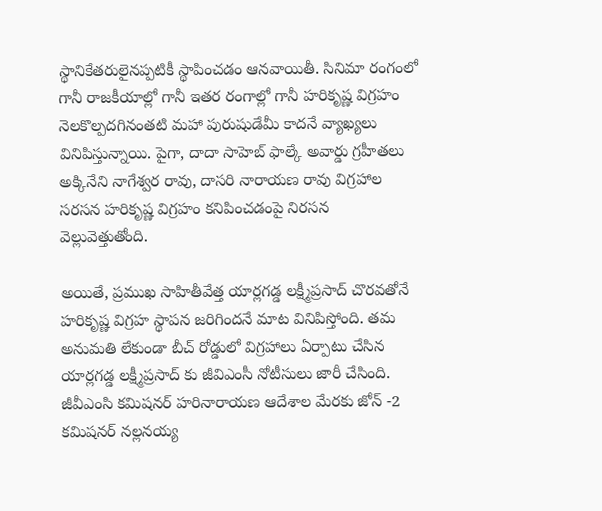స్థానికేతరులైనప్పటికీ స్థాపించడం ఆనవాయితీ. సినిమా రంగంలో గానీ రాజకీయాల్లో గానీ ఇతర రంగాల్లో గానీ హరికృష్ణ విగ్రహం నెలకొల్పదగినంతటి మహా పురుషుడేమీ కాదనే వ్యాఖ్యలు వినిపిస్తున్నాయి. పైగా, దాదా సాహెబ్ ఫాల్కే అవార్డు గ్రహీతలు అక్కినేని నాగేశ్వర రావు, దాసరి నారాయణ రావు విగ్రహాల సరసన హరికృష్ణ విగ్రహం కనిపించడంపై నిరసన వెల్లువెత్తుతోంది.

అయితే, ప్రముఖ సాహితీవేత్త యార్లగడ్డ లక్ష్మీప్రసాద్ చొరవతోనే హరికృష్ణ విగ్రహ స్థాపన జరిగిందనే మాట వినిపిస్తోంది. తమ అనుమతి లేకుండా బీచ్ రోడ్డులో విగ్రహాలు ఏర్పాటు చేసిన యార్లగడ్డ లక్ష్మీప్రసాద్ కు జీవిఎంసీ నోటీసులు జారీ చేసింది. జీవీఎంసి కమిషనర్ హరినారాయణ ఆదేశాల మేరకు జోన్ -2 కమిషనర్ నల్లనయ్య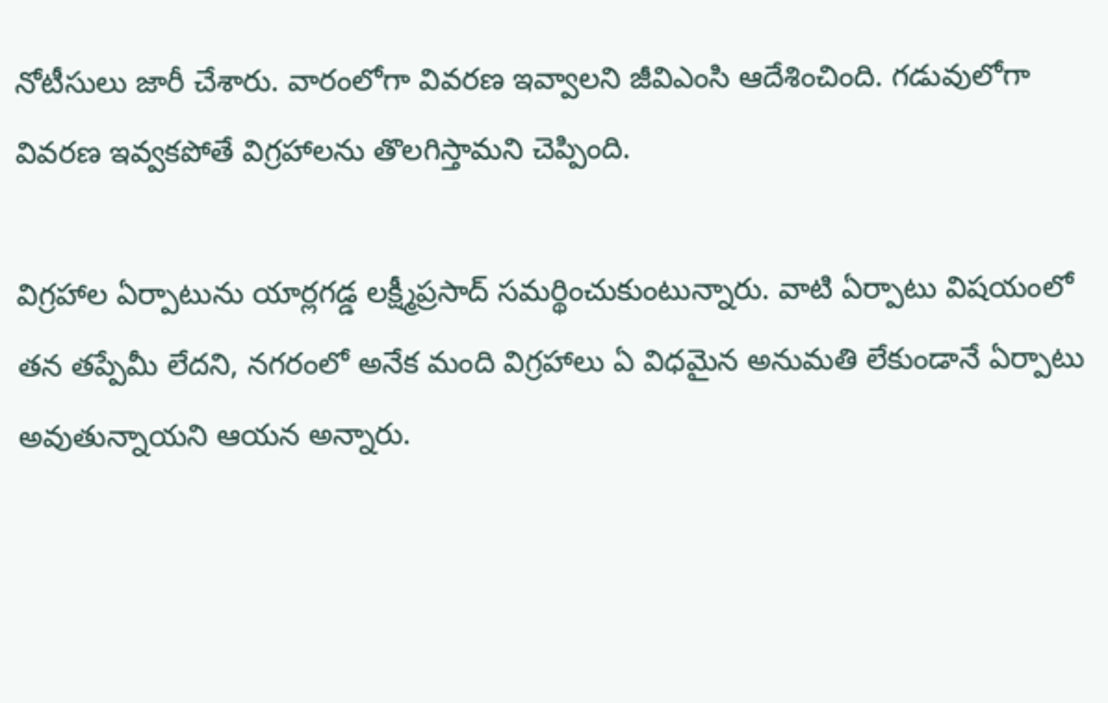నోటీసులు జారీ చేశారు. వారంలోగా వివరణ ఇవ్వాలని జీవిఎంసి ఆదేశించింది. గడువులోగా వివరణ ఇవ్వకపోతే విగ్రహాలను తొలగిస్తామని చెప్పింది.

విగ్రహాల ఏర్పాటును యార్లగడ్డ లక్ష్మీప్రసాద్ సమర్థించుకుంటున్నారు. వాటి ఏర్పాటు విషయంలో తన తప్పేమీ లేదని, నగరంలో అనేక మంది విగ్రహాలు ఏ విధమైన అనుమతి లేకుండానే ఏర్పాటు అవుతున్నాయని ఆయన అన్నారు.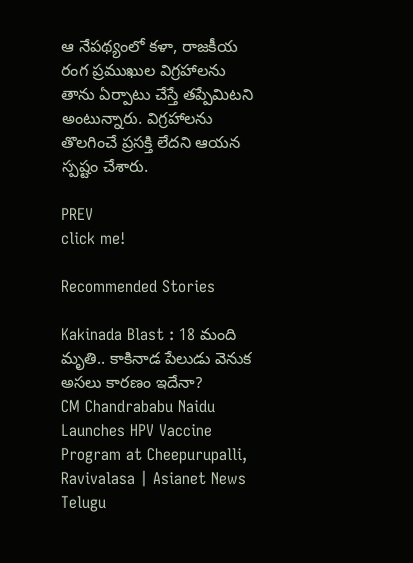ఆ నేపథ్యంలో కళా, రాజకీయ రంగ ప్రముఖుల విగ్రహాలను తాను ఏర్పాటు చేస్తే తప్పేమిటని అంటున్నారు. విగ్రహాలను తొలగించే ప్రసక్తి లేదని ఆయన స్పష్టం చేశారు.

PREV
click me!

Recommended Stories

Kakinada Blast : 18 మంది మృతి.. కాకినాడ పేలుడు వెనుక అసలు కారణం ఇదేనా?
CM Chandrababu Naidu Launches HPV Vaccine Program at Cheepurupalli, Ravivalasa | Asianet News Telugu